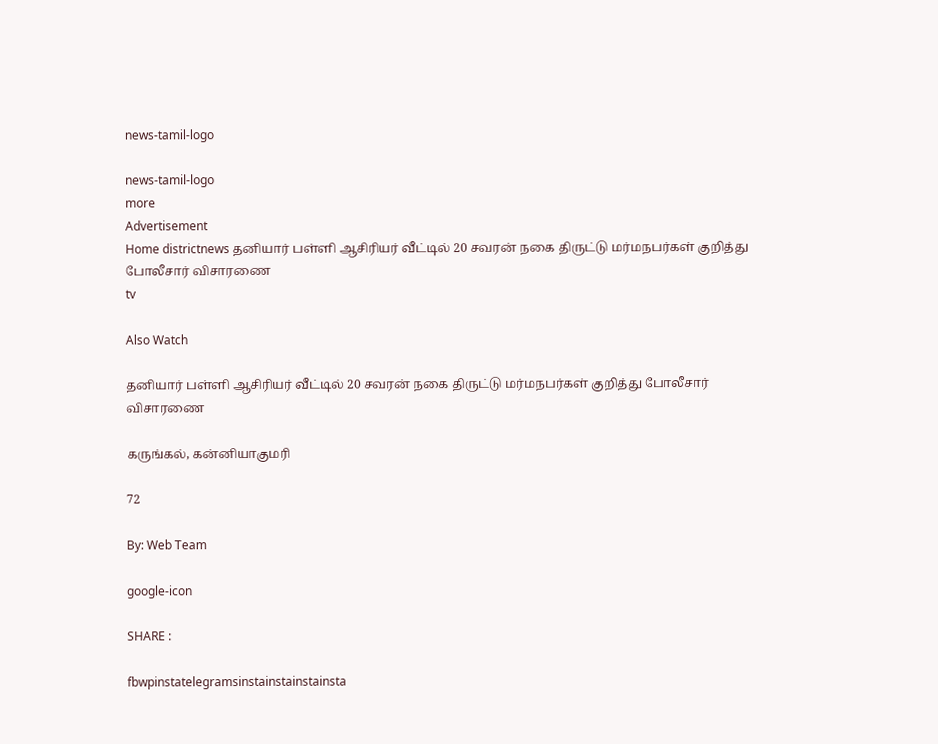news-tamil-logo

news-tamil-logo
more
Advertisement
Home districtnews தனியார் பள்ளி ஆசிரியர் வீட்டில் 20 சவரன் நகை திருட்டு மர்மநபர்கள் குறித்து போலீசார் விசாரணை
tv

Also Watch

தனியார் பள்ளி ஆசிரியர் வீட்டில் 20 சவரன் நகை திருட்டு மர்மநபர்கள் குறித்து போலீசார் விசாரணை

கருங்கல், கன்னியாகுமரி

72

By: Web Team

google-icon

SHARE :

fbwpinstatelegramsinstainstainstainsta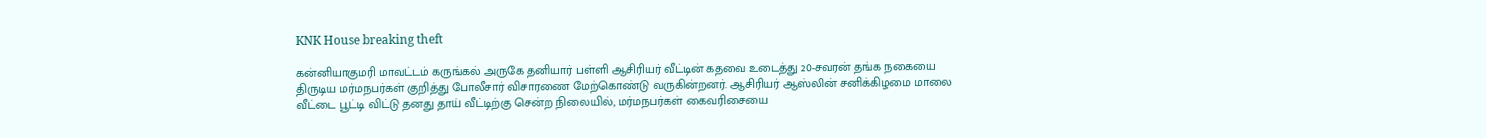KNK House breaking theft

கன்னியாகுமரி மாவட்டம் கருங்கல் அருகே தனியார் பள்ளி ஆசிரியர் வீட்டின் கதவை உடைத்து 20-சவரன் தங்க நகையை திருடிய மர்மநபர்கள் குறித்து போலீசார் விசாரணை மேற்கொண்டு வருகின்றனர். ஆசிரியர் ஆஸ்லின் சனிக்கிழமை மாலை வீட்டை பூட்டி விட்டு தனது தாய் வீட்டிற்கு சென்ற நிலையில், மர்மநபர்கள் கைவரிசையை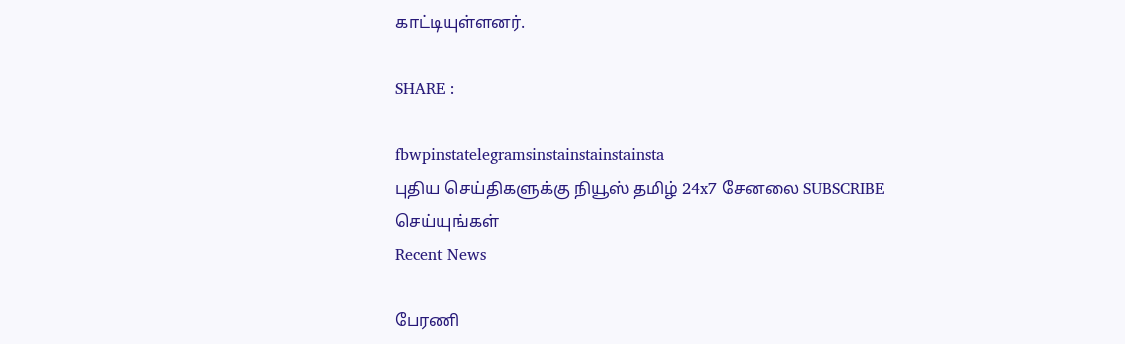காட்டியுள்ளனர்.

SHARE :

fbwpinstatelegramsinstainstainstainsta
புதிய செய்திகளுக்கு நியூஸ் தமிழ் 24x7 சேனலை SUBSCRIBE செய்யுங்கள்
Recent News

பேரணி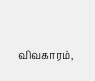விவகாரம்,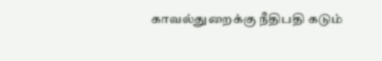காவல்துறைக்கு நீதிபதி கடும்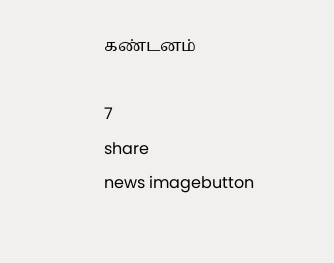கண்டனம்

7
share
news imagebutton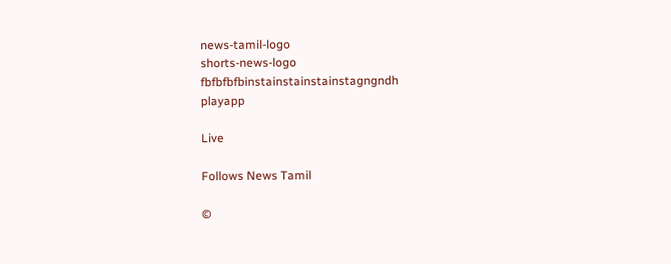news-tamil-logo
shorts-news-logo
fbfbfbfbinstainstainstainstagngndh
playapp

Live

Follows News Tamil

©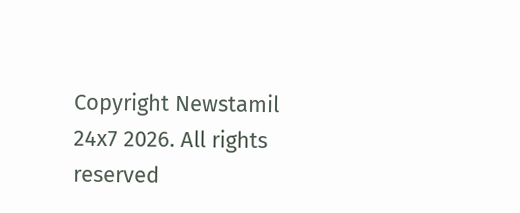Copyright Newstamil 24x7 2026. All rights reserved